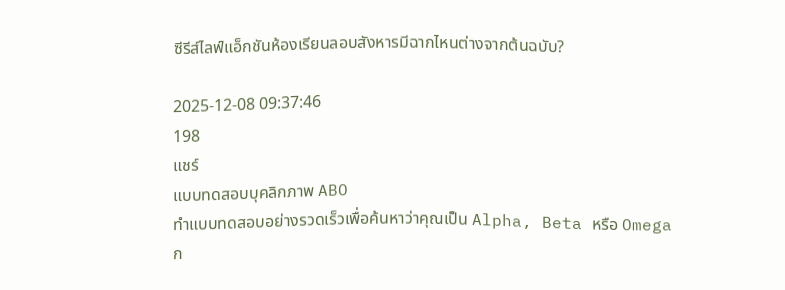ซีรีส์ไลฟ์แอ็กชันห้องเรียนลอบสังหารมีฉากไหนต่างจากต้นฉบับ?

2025-12-08 09:37:46
198
แชร์
แบบทดสอบบุคลิกภาพ ABO
ทำแบบทดสอบอย่างรวดเร็วเพื่อค้นหาว่าคุณเป็น Alpha, Beta หรือ Omega
ก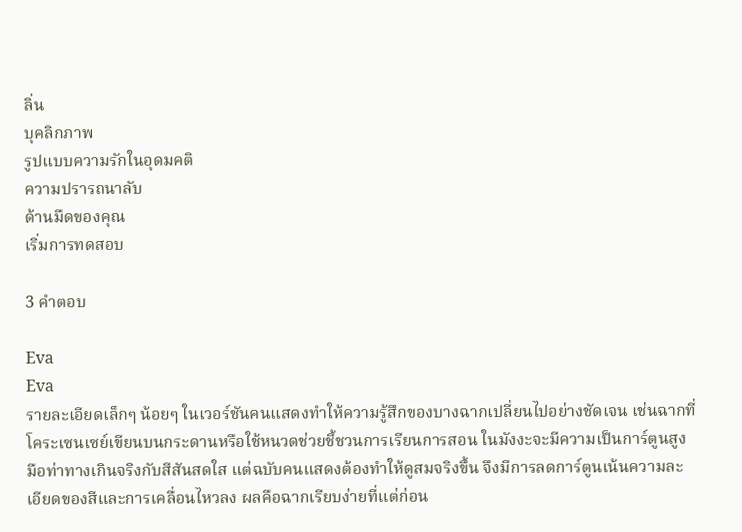ลิ่น
บุคลิกภาพ
รูปแบบความรักในอุดมคติ
ความปรารถนาลับ
ด้านมืดของคุณ
เริ่มการทดสอบ

3 คำตอบ

Eva
Eva
รายละเอียดเล็กๆ น้อยๆ ในเวอร์ชันคนแสดงทำให้ความรู้สึกของบางฉากเปลี่ยนไปอย่างชัดเจน เช่นฉากที่โคระเซนเซย์เขียนบนกระดานหรือใช้หนวดช่วยชี้ชวนการเรียนการสอน ในมังงะจะมีความเป็นการ์ตูนสูง มือท่าทางเกินจริงกับสีสันสดใส แต่ฉบับคนแสดงต้องทำให้ดูสมจริงขึ้น จึงมีการลดการ์ตูนเน้นความละเอียดของสีและการเคลื่อนไหวลง ผลคือฉากเรียบง่ายที่แต่ก่อน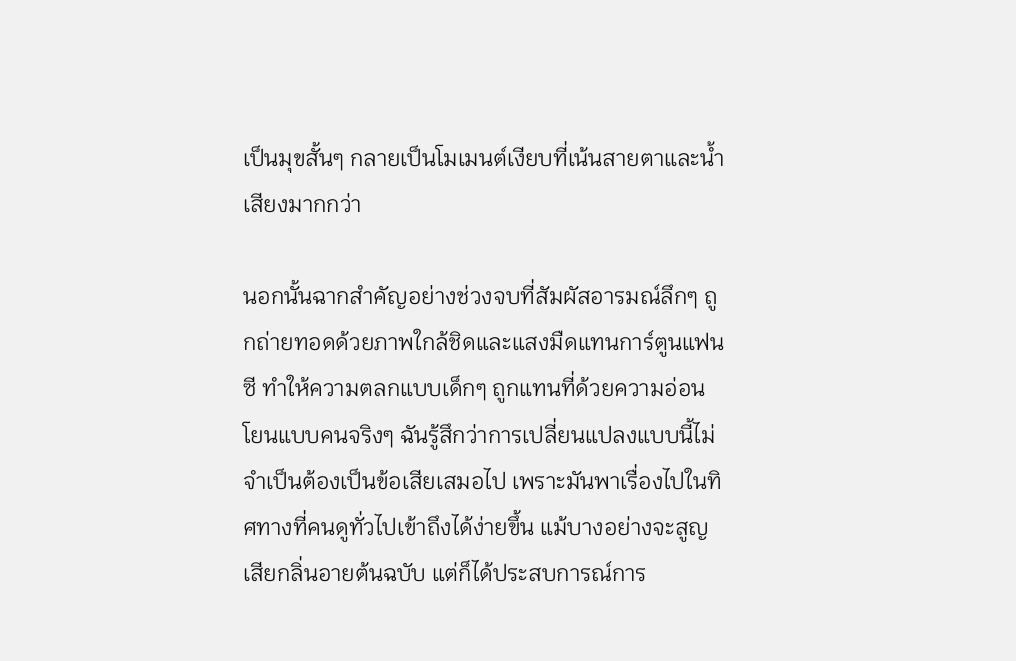เป็นมุขสั้นๆ กลายเป็นโมเมนต์เงียบที่เน้นสายตาและน้ำเสียงมากกว่า

นอกนั้นฉากสำคัญอย่างช่วงจบที่สัมผัสอารมณ์ลึกๆ ถูกถ่ายทอดด้วยภาพใกล้ชิดและแสงมืดแทนการ์ตูนแฟนซี ทำให้ความตลกแบบเด็กๆ ถูกแทนที่ด้วยความอ่อนโยนแบบคนจริงๆ ฉันรู้สึกว่าการเปลี่ยนแปลงแบบนี้ไม่จำเป็นต้องเป็นข้อเสียเสมอไป เพราะมันพาเรื่องไปในทิศทางที่คนดูทั่วไปเข้าถึงได้ง่ายขึ้น แม้บางอย่างจะสูญเสียกลิ่นอายต้นฉบับ แต่ก็ได้ประสบการณ์การ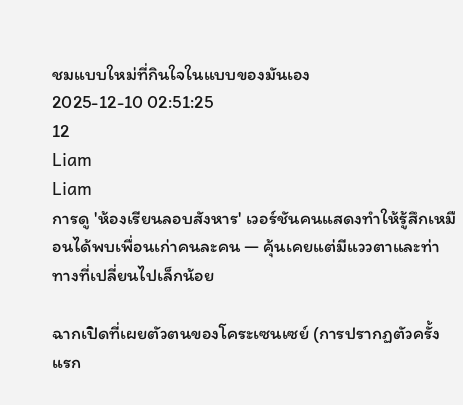ชมแบบใหม่ที่กินใจในแบบของมันเอง
2025-12-10 02:51:25
12
Liam
Liam
การดู 'ห้องเรียนลอบสังหาร' เวอร์ชันคนแสดงทำให้รู้สึกเหมือนได้พบเพื่อนเก่าคนละคน — คุ้นเคยแต่มีแววตาและท่าทางที่เปลี่ยนไปเล็กน้อย

ฉากเปิดที่เผยตัวตนของโคระเซนเซย์ (การปรากฏตัวครั้งแรก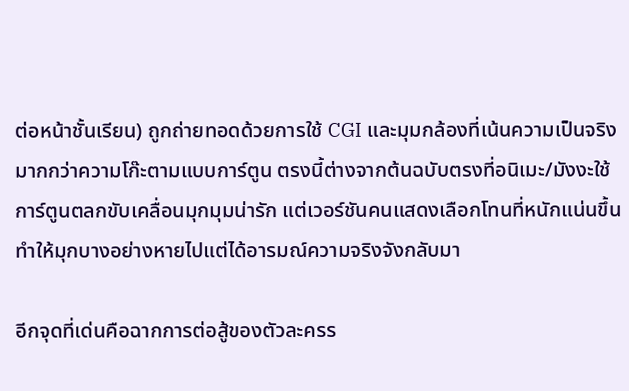ต่อหน้าชั้นเรียน) ถูกถ่ายทอดด้วยการใช้ CGI และมุมกล้องที่เน้นความเป็นจริงมากกว่าความโก๊ะตามแบบการ์ตูน ตรงนี้ต่างจากต้นฉบับตรงที่อนิเมะ/มังงะใช้การ์ตูนตลกขับเคลื่อนมุกมุมน่ารัก แต่เวอร์ชันคนแสดงเลือกโทนที่หนักแน่นขึ้น ทำให้มุกบางอย่างหายไปแต่ได้อารมณ์ความจริงจังกลับมา

อีกจุดที่เด่นคือฉากการต่อสู้ของตัวละครร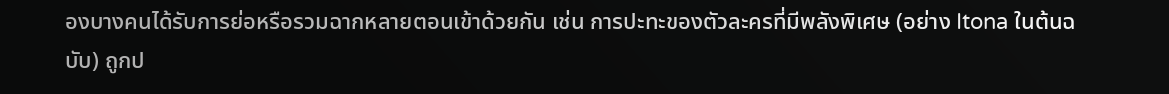องบางคนได้รับการย่อหรือรวมฉากหลายตอนเข้าด้วยกัน เช่น การปะทะของตัวละครที่มีพลังพิเศษ (อย่าง Itona ในต้นฉบับ) ถูกป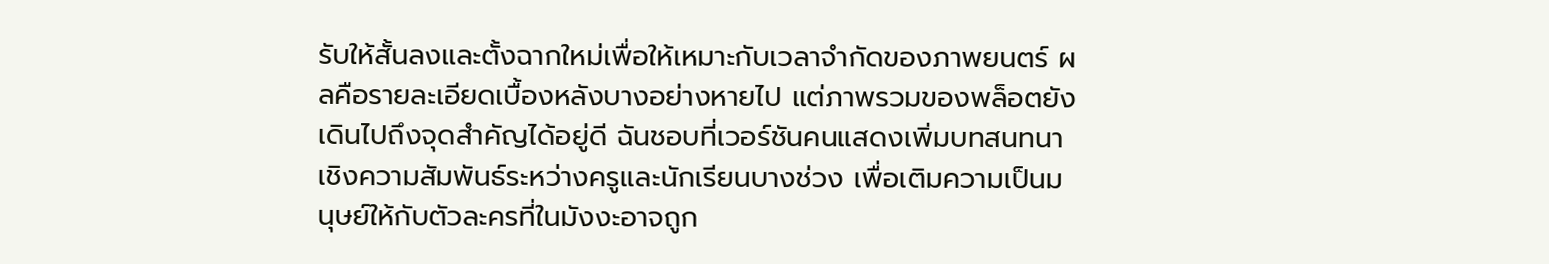รับให้สั้นลงและตั้งฉากใหม่เพื่อให้เหมาะกับเวลาจำกัดของภาพยนตร์ ผลคือรายละเอียดเบื้องหลังบางอย่างหายไป แต่ภาพรวมของพล็อตยังเดินไปถึงจุดสำคัญได้อยู่ดี ฉันชอบที่เวอร์ชันคนแสดงเพิ่มบทสนทนาเชิงความสัมพันธ์ระหว่างครูและนักเรียนบางช่วง เพื่อเติมความเป็นมนุษย์ให้กับตัวละครที่ในมังงะอาจถูก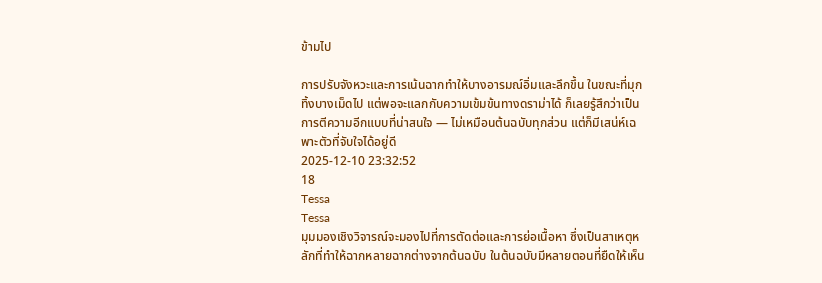ข้ามไป

การปรับจังหวะและการเน้นฉากทำให้บางอารมณ์อิ่มและลึกขึ้น ในขณะที่มุกทิ้งบางเม็ดไป แต่พอจะแลกกับความเข้มข้นทางดราม่าได้ ก็เลยรู้สึกว่าเป็นการตีความอีกแบบที่น่าสนใจ — ไม่เหมือนต้นฉบับทุกส่วน แต่ก็มีเสน่ห์เฉพาะตัวที่จับใจได้อยู่ดี
2025-12-10 23:32:52
18
Tessa
Tessa
มุมมองเชิงวิจารณ์จะมองไปที่การตัดต่อและการย่อเนื้อหา ซึ่งเป็นสาเหตุหลักที่ทำให้ฉากหลายฉากต่างจากต้นฉบับ ในต้นฉบับมีหลายตอนที่ยืดให้เห็น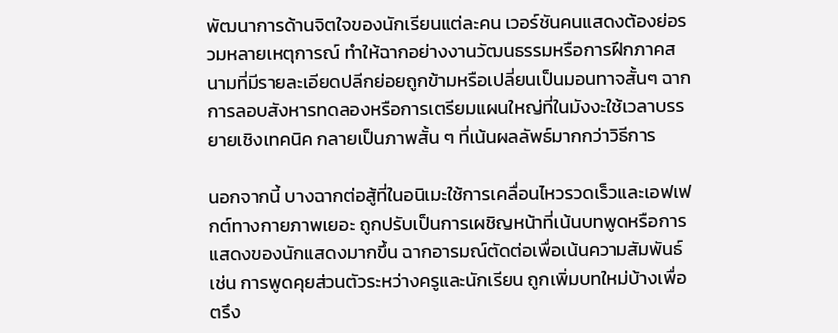พัฒนาการด้านจิตใจของนักเรียนแต่ละคน เวอร์ชันคนแสดงต้องย่อรวมหลายเหตุการณ์ ทำให้ฉากอย่างงานวัฒนธรรมหรือการฝึกภาคสนามที่มีรายละเอียดปลีกย่อยถูกข้ามหรือเปลี่ยนเป็นมอนทาจสั้นๆ ฉากการลอบสังหารทดลองหรือการเตรียมแผนใหญ่ที่ในมังงะใช้เวลาบรรยายเชิงเทคนิค กลายเป็นภาพสั้น ๆ ที่เน้นผลลัพธ์มากกว่าวิธีการ

นอกจากนี้ บางฉากต่อสู้ที่ในอนิเมะใช้การเคลื่อนไหวรวดเร็วและเอฟเฟกต์ทางกายภาพเยอะ ถูกปรับเป็นการเผชิญหน้าที่เน้นบทพูดหรือการแสดงของนักแสดงมากขึ้น ฉากอารมณ์ตัดต่อเพื่อเน้นความสัมพันธ์ เช่น การพูดคุยส่วนตัวระหว่างครูและนักเรียน ถูกเพิ่มบทใหม่บ้างเพื่อตรึง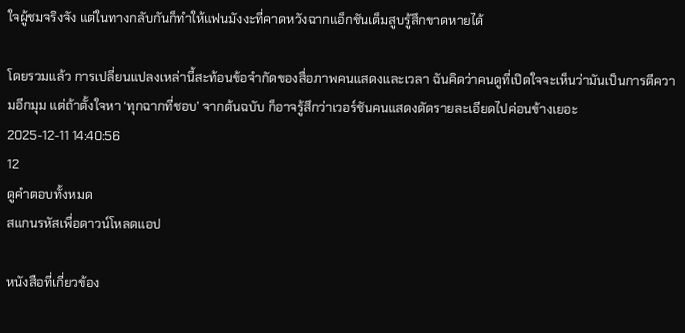ใจผู้ชมจริงจัง แต่ในทางกลับกันก็ทำให้แฟนมังงะที่คาดหวังฉากแอ็กชันเต็มสูบรู้สึกขาดหายได้

โดยรวมแล้ว การเปลี่ยนแปลงเหล่านี้สะท้อนข้อจำกัดของสื่อภาพคนแสดงและเวลา ฉันคิดว่าคนดูที่เปิดใจจะเห็นว่ามันเป็นการตีความอีกมุม แต่ถ้าตั้งใจหา ‘ทุกฉากที่ชอบ’ จากต้นฉบับ ก็อาจรู้สึกว่าเวอร์ชันคนแสดงตัดรายละเอียดไปค่อนข้างเยอะ
2025-12-11 14:40:56
12
ดูคำตอบทั้งหมด
สแกนรหัสเพื่อดาวน์โหลดแอป

หนังสือที่เกี่ยวข้อง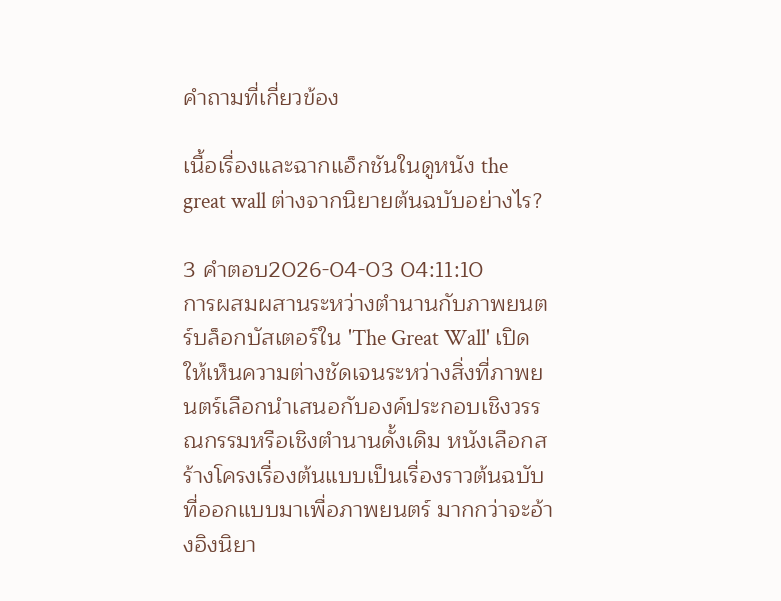คำถามที่เกี่ยวข้อง

เนื้อเรื่องและฉากแอ็กชันในดูหนัง the great wall ต่างจากนิยายต้นฉบับอย่างไร?

3 คำตอบ2026-04-03 04:11:10
การผสมผสานระหว่างตำนานกับภาพยนตร์บล็อกบัสเตอร์ใน 'The Great Wall' เปิดให้เห็นความต่างชัดเจนระหว่างสิ่งที่ภาพยนตร์เลือกนำเสนอกับองค์ประกอบเชิงวรรณกรรมหรือเชิงตำนานดั้งเดิม หนังเลือกสร้างโครงเรื่องต้นแบบเป็นเรื่องราวต้นฉบับที่ออกแบบมาเพื่อภาพยนตร์ มากกว่าจะอ้างอิงนิยา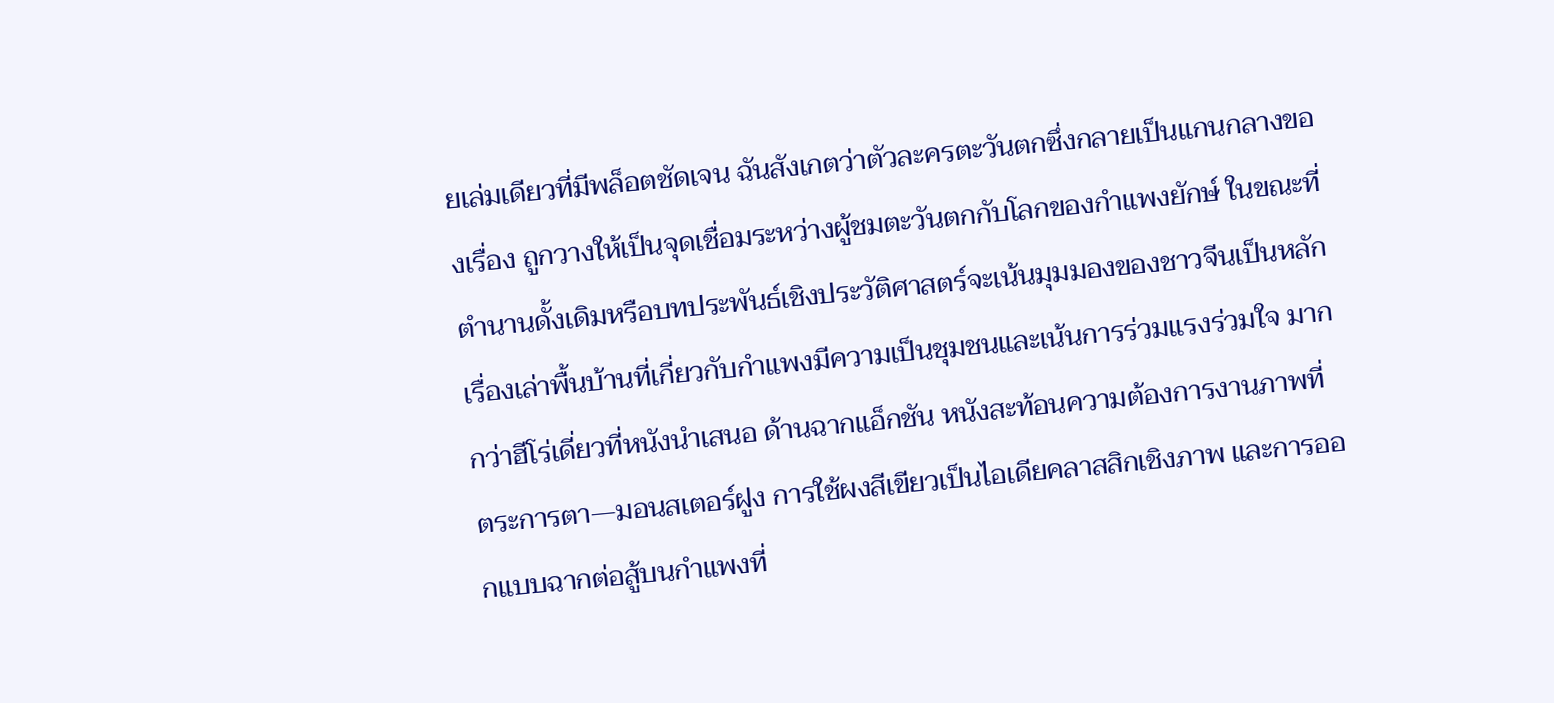ยเล่มเดียวที่มีพล็อตชัดเจน ฉันสังเกตว่าตัวละครตะวันตกซึ่งกลายเป็นแกนกลางของเรื่อง ถูกวางให้เป็นจุดเชื่อมระหว่างผู้ชมตะวันตกกับโลกของกําแพงยักษ์ ในขณะที่ตำนานดั้งเดิมหรือบทประพันธ์เชิงประวัติศาสตร์จะเน้นมุมมองของชาวจีนเป็นหลัก เรื่องเล่าพื้นบ้านที่เกี่ยวกับกำแพงมีความเป็นชุมชนและเน้นการร่วมแรงร่วมใจ มากกว่าฮีโร่เดี่ยวที่หนังนำเสนอ ด้านฉากแอ็กชัน หนังสะท้อนความต้องการงานภาพที่ตระการตา—มอนสเตอร์ฝูง การใช้ผงสีเขียวเป็นไอเดียคลาสสิกเชิงภาพ และการออกแบบฉากต่อสู้บนกำแพงที่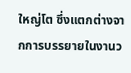ใหญ่โต ซึ่งแตกต่างจากการบรรยายในงานว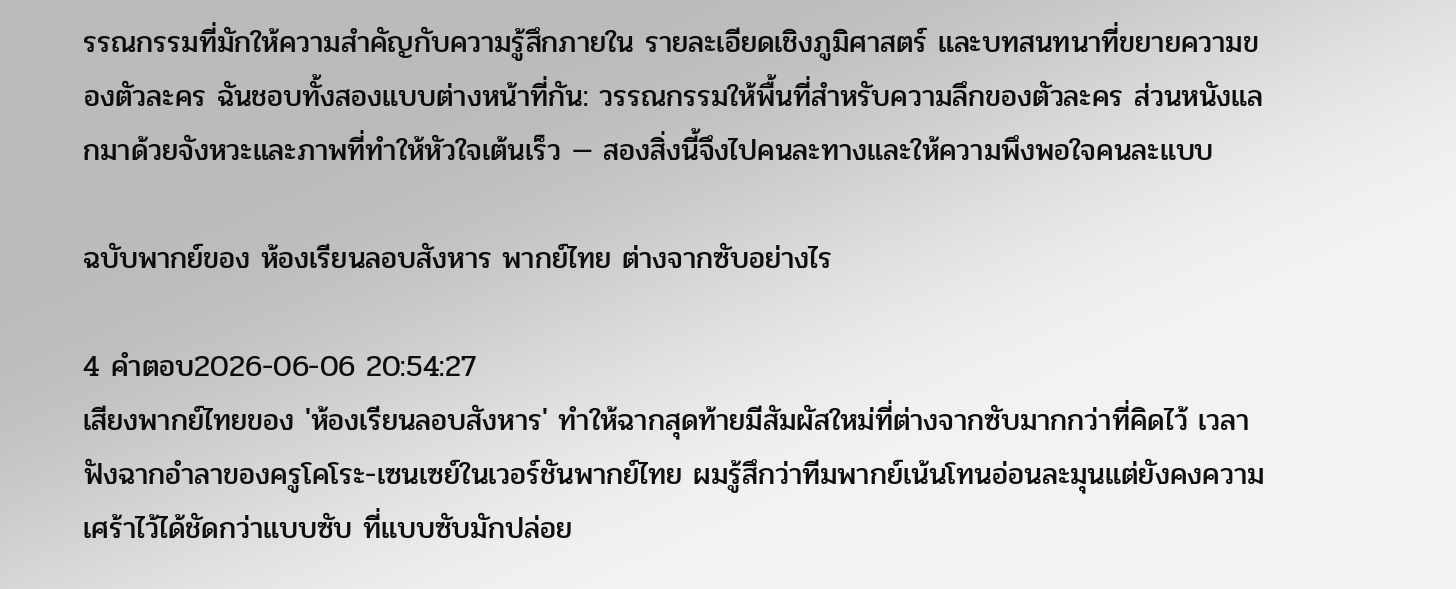รรณกรรมที่มักให้ความสำคัญกับความรู้สึกภายใน รายละเอียดเชิงภูมิศาสตร์ และบทสนทนาที่ขยายความของตัวละคร ฉันชอบทั้งสองแบบต่างหน้าที่กัน: วรรณกรรมให้พื้นที่สำหรับความลึกของตัวละคร ส่วนหนังแลกมาด้วยจังหวะและภาพที่ทำให้หัวใจเต้นเร็ว — สองสิ่งนี้จึงไปคนละทางและให้ความพึงพอใจคนละแบบ

ฉบับพากย์ของ ห้องเรียนลอบสังหาร พากย์ไทย ต่างจากซับอย่างไร

4 คำตอบ2026-06-06 20:54:27
เสียงพากย์ไทยของ 'ห้องเรียนลอบสังหาร' ทำให้ฉากสุดท้ายมีสัมผัสใหม่ที่ต่างจากซับมากกว่าที่คิดไว้ เวลาฟังฉากอำลาของครูโคโระ-เซนเซย์ในเวอร์ชันพากย์ไทย ผมรู้สึกว่าทีมพากย์เน้นโทนอ่อนละมุนแต่ยังคงความเศร้าไว้ได้ชัดกว่าแบบซับ ที่แบบซับมักปล่อย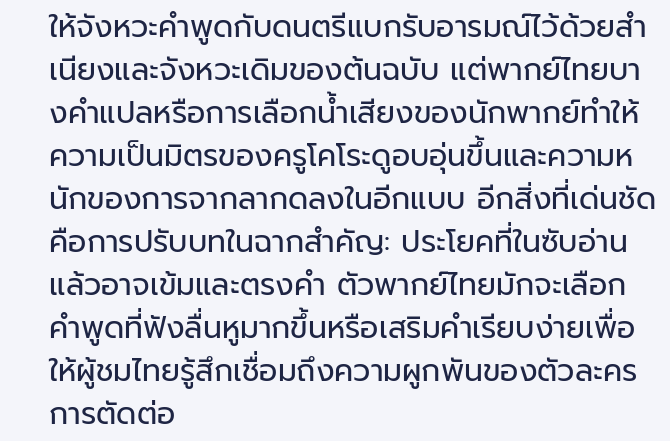ให้จังหวะคำพูดกับดนตรีแบกรับอารมณ์ไว้ด้วยสำเนียงและจังหวะเดิมของต้นฉบับ แต่พากย์ไทยบางคำแปลหรือการเลือกน้ำเสียงของนักพากย์ทำให้ความเป็นมิตรของครูโคโระดูอบอุ่นขึ้นและความหนักของการจากลากดลงในอีกแบบ อีกสิ่งที่เด่นชัดคือการปรับบทในฉากสำคัญ: ประโยคที่ในซับอ่านแล้วอาจเข้มและตรงคำ ตัวพากย์ไทยมักจะเลือกคำพูดที่ฟังลื่นหูมากขึ้นหรือเสริมคำเรียบง่ายเพื่อให้ผู้ชมไทยรู้สึกเชื่อมถึงความผูกพันของตัวละคร การตัดต่อ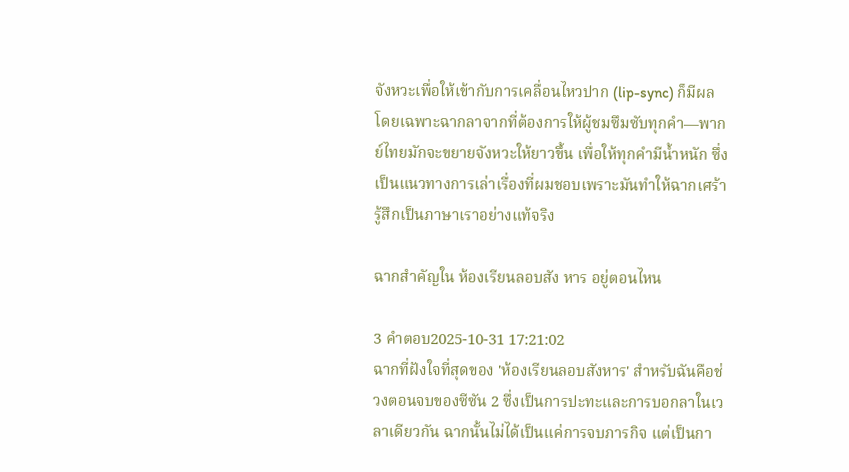จังหวะเพื่อให้เข้ากับการเคลื่อนไหวปาก (lip-sync) ก็มีผล โดยเฉพาะฉากลาจากที่ต้องการให้ผู้ชมซึมซับทุกคำ—พากย์ไทยมักจะขยายจังหวะให้ยาวขึ้น เพื่อให้ทุกคำมีน้ำหนัก ซึ่งเป็นแนวทางการเล่าเรื่องที่ผมชอบเพราะมันทำให้ฉากเศร้ารู้สึกเป็นภาษาเราอย่างแท้จริง

ฉากสำคัญใน ห้องเรียนลอบสัง หาร อยู่ตอนไหน

3 คำตอบ2025-10-31 17:21:02
ฉากที่ฝังใจที่สุดของ 'ห้องเรียนลอบสังหาร' สำหรับฉันคือช่วงตอนจบของซีซัน 2 ซึ่งเป็นการปะทะและการบอกลาในเวลาเดียวกัน ฉากนั้นไม่ได้เป็นแค่การจบภารกิจ แต่เป็นกา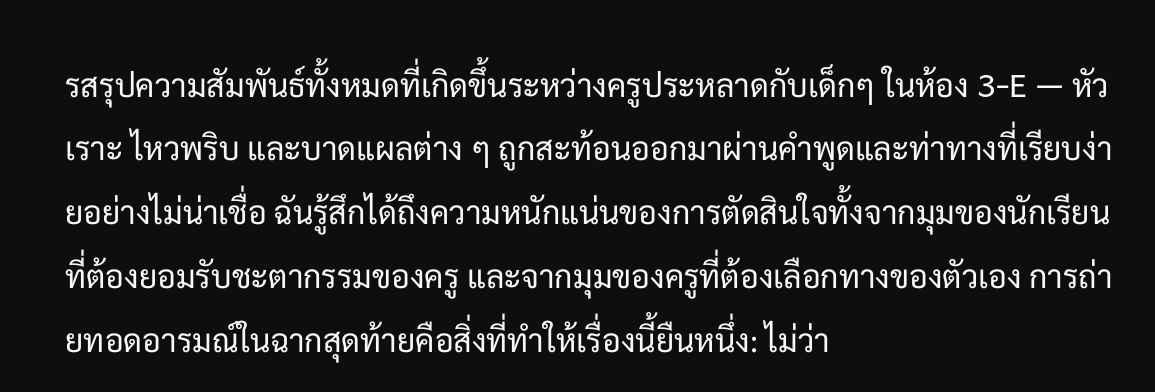รสรุปความสัมพันธ์ทั้งหมดที่เกิดขึ้นระหว่างครูประหลาดกับเด็กๆ ในห้อง 3-E — หัวเราะ ไหวพริบ และบาดแผลต่าง ๆ ถูกสะท้อนออกมาผ่านคำพูดและท่าทางที่เรียบง่ายอย่างไม่น่าเชื่อ ฉันรู้สึกได้ถึงความหนักแน่นของการตัดสินใจทั้งจากมุมของนักเรียนที่ต้องยอมรับชะตากรรมของครู และจากมุมของครูที่ต้องเลือกทางของตัวเอง การถ่ายทอดอารมณ์ในฉากสุดท้ายคือสิ่งที่ทำให้เรื่องนี้ยืนหนึ่ง: ไม่ว่า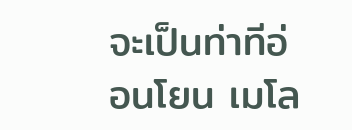จะเป็นท่าทีอ่อนโยน เมโล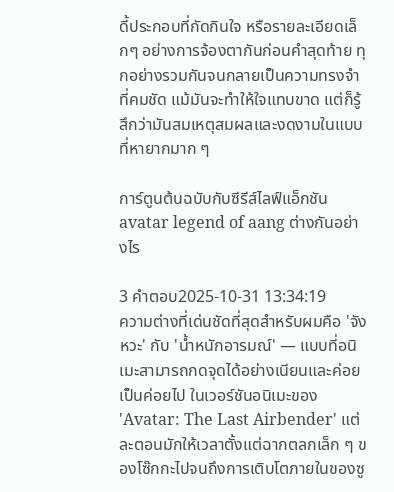ดี้ประกอบที่กัดกินใจ หรือรายละเอียดเล็กๆ อย่างการจ้องตากันก่อนคำสุดท้าย ทุกอย่างรวมกันจนกลายเป็นความทรงจำที่คมชัด แม้มันจะทำให้ใจแทบขาด แต่ก็รู้สึกว่ามันสมเหตุสมผลและงดงามในแบบที่หายากมาก ๆ

การ์ตูนต้นฉบับกับซีรีส์ไลฟ์แอ็กชัน avatar legend of aang ต่างกันอย่างไร

3 คำตอบ2025-10-31 13:34:19
ความต่างที่เด่นชัดที่สุดสำหรับผมคือ 'จังหวะ' กับ 'น้ำหนักอารมณ์' — แบบที่อนิเมะสามารถกดจุดได้อย่างเนียนและค่อยเป็นค่อยไป ในเวอร์ชันอนิเมะของ 'Avatar: The Last Airbender' แต่ละตอนมักให้เวลาตั้งแต่ฉากตลกเล็ก ๆ ของโซ๊กกะไปจนถึงการเติบโตภายในของซู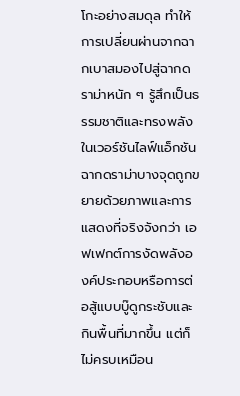โกะอย่างสมดุล ทำให้การเปลี่ยนผ่านจากฉากเบาสมองไปสู่ฉากดราม่าหนัก ๆ รู้สึกเป็นธรรมชาติและทรงพลัง ในเวอร์ชันไลฟ์แอ็กชัน ฉากดราม่าบางจุดถูกขยายด้วยภาพและการแสดงที่จริงจังกว่า เอฟเฟกต์การงัดพลังองค์ประกอบหรือการต่อสู้แบบบู๊ดูกระชับและกินพื้นที่มากขึ้น แต่ก็ไม่ครบเหมือน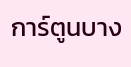การ์ตูนบาง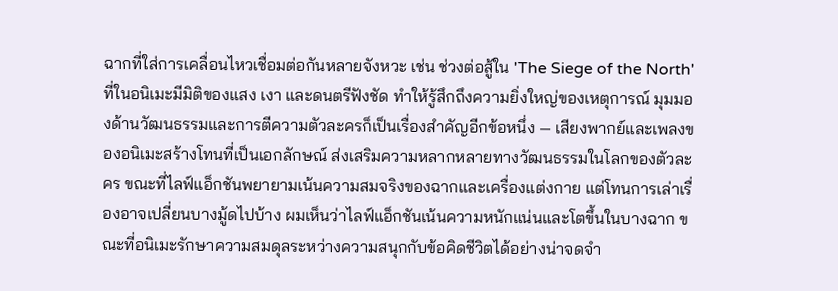ฉากที่ใส่การเคลื่อนไหวเชื่อมต่อกันหลายจังหวะ เช่น ช่วงต่อสู้ใน 'The Siege of the North' ที่ในอนิเมะมีมิติของแสง เงา และดนตรีฟังชัด ทำให้รู้สึกถึงความยิ่งใหญ่ของเหตุการณ์ มุมมองด้านวัฒนธรรมและการตีความตัวละครก็เป็นเรื่องสำคัญอีกข้อหนึ่ง — เสียงพากย์และเพลงของอนิเมะสร้างโทนที่เป็นเอกลักษณ์ ส่งเสริมความหลากหลายทางวัฒนธรรมในโลกของตัวละคร ขณะที่ไลฟ์แอ็กชันพยายามเน้นความสมจริงของฉากและเครื่องแต่งกาย แต่โทนการเล่าเรื่องอาจเปลี่ยนบางมู้ดไปบ้าง ผมเห็นว่าไลฟ์แอ็กชันเน้นความหนักแน่นและโตขึ้นในบางฉาก ขณะที่อนิเมะรักษาความสมดุลระหว่างความสนุกกับข้อคิดชีวิตได้อย่างน่าจดจำ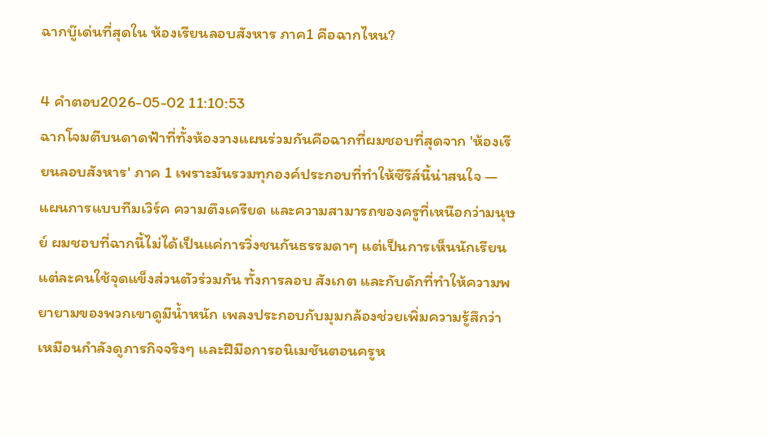ฉากบู๊เด่นที่สุดใน ห้องเรียนลอบสังหาร ภาค1 คือฉากไหน?

4 คำตอบ2026-05-02 11:10:53
ฉากโจมตีบนดาดฟ้าที่ทั้งห้องวางแผนร่วมกันคือฉากที่ผมชอบที่สุดจาก 'ห้องเรียนลอบสังหาร' ภาค 1 เพราะมันรวมทุกองค์ประกอบที่ทำให้ซีรีส์นี้น่าสนใจ — แผนการแบบทีมเวิร์ค ความตึงเครียด และความสามารถของครูที่เหนือกว่ามนุษย์ ผมชอบที่ฉากนี้ไม่ได้เป็นแค่การวิ่งชนกันธรรมดาๆ แต่เป็นการเห็นนักเรียนแต่ละคนใช้จุดแข็งส่วนตัวร่วมกัน ทั้งการลอบ สังเกต และกับดักที่ทำให้ความพยายามของพวกเขาดูมีน้ำหนัก เพลงประกอบกับมุมกล้องช่วยเพิ่มความรู้สึกว่าเหมือนกำลังดูภารกิจจริงๆ และฝีมือการอนิเมชันตอนครูห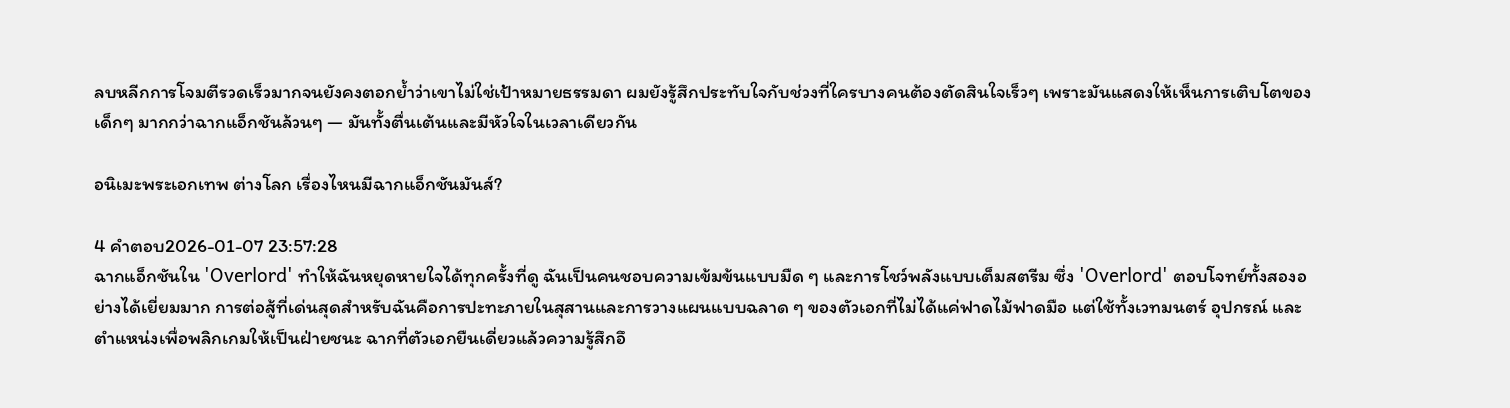ลบหลีกการโจมตีรวดเร็วมากจนยังคงตอกย้ำว่าเขาไม่ใช่เป้าหมายธรรมดา ผมยังรู้สึกประทับใจกับช่วงที่ใครบางคนต้องตัดสินใจเร็วๆ เพราะมันแสดงให้เห็นการเติบโตของเด็กๆ มากกว่าฉากแอ็กชันล้วนๆ — มันทั้งตื่นเต้นและมีหัวใจในเวลาเดียวกัน

อนิเมะพระเอกเทพ ต่างโลก เรื่องไหนมีฉากแอ็กชันมันส์?

4 คำตอบ2026-01-07 23:57:28
ฉากแอ็กชันใน 'Overlord' ทำให้ฉันหยุดหายใจได้ทุกครั้งที่ดู ฉันเป็นคนชอบความเข้มข้นแบบมืด ๆ และการโชว์พลังแบบเต็มสตรีม ซึ่ง 'Overlord' ตอบโจทย์ทั้งสองอย่างได้เยี่ยมมาก การต่อสู้ที่เด่นสุดสำหรับฉันคือการปะทะภายในสุสานและการวางแผนแบบฉลาด ๆ ของตัวเอกที่ไม่ได้แค่ฟาดไม้ฟาดมือ แต่ใช้ทั้งเวทมนตร์ อุปกรณ์ และตำแหน่งเพื่อพลิกเกมให้เป็นฝ่ายชนะ ฉากที่ตัวเอกยืนเดี่ยวแล้วความรู้สึกอึ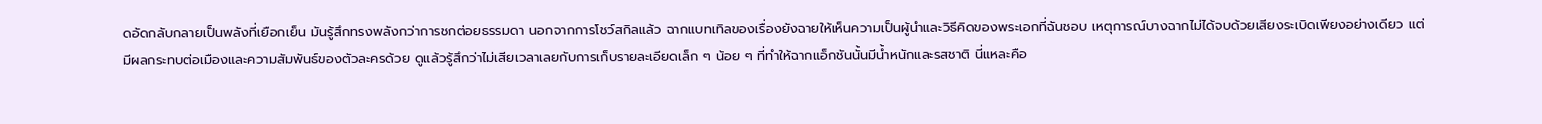ดอัดกลับกลายเป็นพลังที่เยือกเย็น มันรู้สึกทรงพลังกว่าการชกต่อยธรรมดา นอกจากการโชว์สกิลแล้ว ฉากแบทเทิลของเรื่องยังฉายให้เห็นความเป็นผู้นำและวิธีคิดของพระเอกที่ฉันชอบ เหตุการณ์บางฉากไม่ได้จบด้วยเสียงระเบิดเพียงอย่างเดียว แต่มีผลกระทบต่อเมืองและความสัมพันธ์ของตัวละครด้วย ดูแล้วรู้สึกว่าไม่เสียเวลาเลยกับการเก็บรายละเอียดเล็ก ๆ น้อย ๆ ที่ทำให้ฉากแอ็กชันนั้นมีน้ำหนักและรสชาติ นี่แหละคือ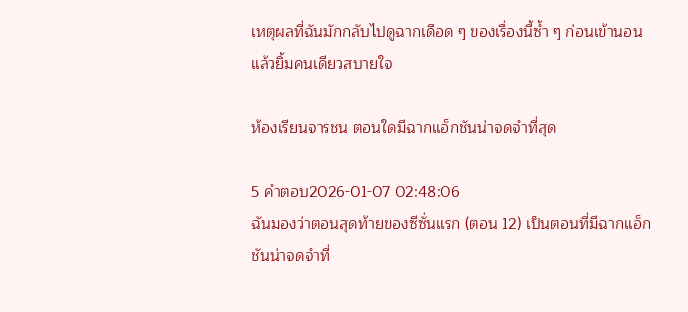เหตุผลที่ฉันมักกลับไปดูฉากเดือด ๆ ของเรื่องนี้ซ้ำ ๆ ก่อนเข้านอนแล้วยิ้มคนเดียวสบายใจ

ห้องเรียนจารชน ตอนใดมีฉากแอ็กชันน่าจดจำที่สุด

5 คำตอบ2026-01-07 02:48:06
ฉันมองว่าตอนสุดท้ายของซีซั่นแรก (ตอน 12) เป็นตอนที่มีฉากแอ็กชันน่าจดจำที่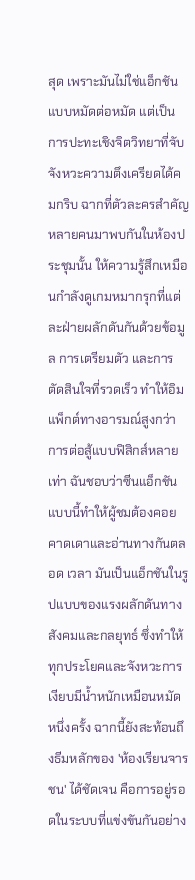สุด เพราะมันไม่ใช่แอ็กชันแบบหมัดต่อหมัด แต่เป็นการปะทะเชิงจิตวิทยาที่จับจังหวะความตึงเครียดได้คมกริบ ฉากที่ตัวละครสำคัญหลายคนมาพบกันในห้องประชุมนั้น ให้ความรู้สึกเหมือนกำลังดูเกมหมากรุกที่แต่ละฝ่ายผลักดันกันด้วยข้อมูล การเตรียมตัว และการตัดสินใจที่รวดเร็ว ทำให้อิมแพ็กต์ทางอารมณ์สูงกว่าการต่อสู้แบบฟิสิกส์หลายเท่า ฉันชอบว่าซีนแอ็กชันแบบนี้ทำให้ผู้ชมต้องคอยคาดเดาและอ่านทางกันตลอด เวลา มันเป็นแอ็กชันในรูปแบบของแรงผลักดันทางสังคมและกลยุทธ์ ซึ่งทำให้ทุกประโยคและจังหวะการเงียบมีน้ำหนักเหมือนหมัดหนึ่งครั้ง ฉากนี้ยังสะท้อนถึงธีมหลักของ 'ห้องเรียนจารชน' ได้ชัดเจน คือการอยู่รอดในระบบที่แข่งขันกันอย่าง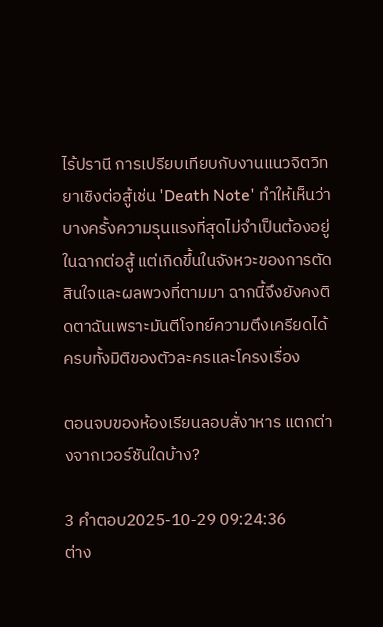ไร้ปรานี การเปรียบเทียบกับงานแนวจิตวิทยาเชิงต่อสู้เช่น 'Death Note' ทำให้เห็นว่าบางครั้งความรุนแรงที่สุดไม่จำเป็นต้องอยู่ในฉากต่อสู้ แต่เกิดขึ้นในจังหวะของการตัดสินใจและผลพวงที่ตามมา ฉากนี้จึงยังคงติดตาฉันเพราะมันตีโจทย์ความตึงเครียดได้ครบทั้งมิติของตัวละครและโครงเรื่อง

ตอนจบของห้องเรียนลอบสั่งาหาร แตกต่างจากเวอร์ชันใดบ้าง?

3 คำตอบ2025-10-29 09:24:36
ต่าง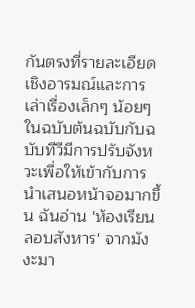กันตรงที่รายละเอียดเชิงอารมณ์และการเล่าเรื่องเล็กๆ น้อยๆ ในฉบับต้นฉบับกับฉบับทีวีมีการปรับจังหวะเพื่อให้เข้ากับการนำเสนอหน้าจอมากขึ้น ฉันอ่าน 'ห้องเรียนลอบสังหาร' จากมังงะมา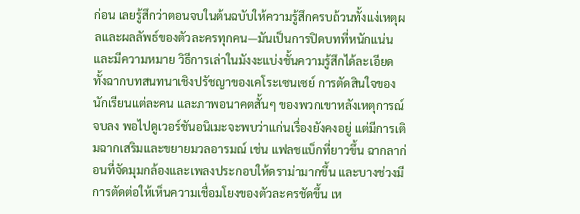ก่อน เลยรู้สึกว่าตอนจบในต้นฉบับให้ความรู้สึกครบถ้วนทั้งแง่เหตุผลและผลลัพธ์ของตัวละครทุกคน—มันเป็นการปิดบทที่หนักแน่นและมีความหมาย วิธีการเล่าในมังงะแบ่งชั้นความรู้สึกได้ละเอียด ทั้งฉากบทสนทนาเชิงปรัชญาของเคโระเซนเซย์ การตัดสินใจของนักเรียนแต่ละคน และภาพอนาคตสั้นๆ ของพวกเขาหลังเหตุการณ์จบลง พอไปดูเวอร์ชันอนิเมะจะพบว่าแก่นเรื่องยังคงอยู่ แต่มีการเติมฉากเสริมและขยายมวลอารมณ์ เช่น แฟลชแบ็กที่ยาวขึ้น ฉากลาก่อนที่จัดมุมกล้องและเพลงประกอบให้ดราม่ามากขึ้น และบางช่วงมีการตัดต่อให้เห็นความเชื่อมโยงของตัวละครชัดขึ้น เห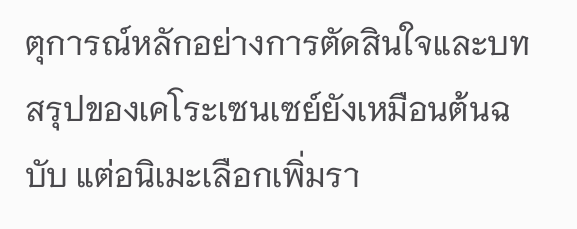ตุการณ์หลักอย่างการตัดสินใจและบทสรุปของเคโระเซนเซย์ยังเหมือนต้นฉบับ แต่อนิเมะเลือกเพิ่มรา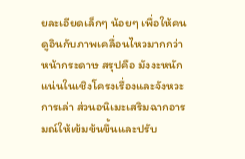ยละเอียดเล็กๆ น้อยๆ เพื่อให้คนดูอินกับภาพเคลื่อนไหวมากกว่าหน้ากระดาษ สรุปคือ มังงะหนักแน่นในเชิงโครงเรื่องและจังหวะการเล่า ส่วนอนิเมะเสริมฉากอารมณ์ให้เข้มข้นขึ้นและปรับ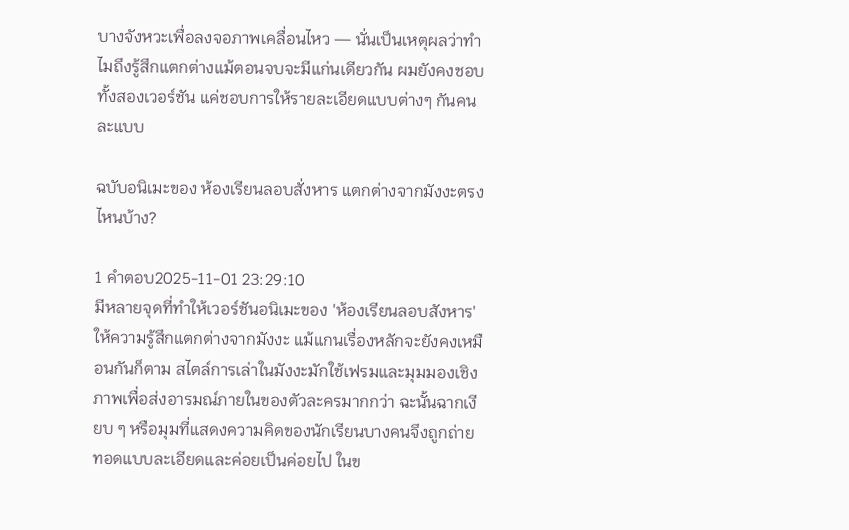บางจังหวะเพื่อลงจอภาพเคลื่อนไหว — นั่นเป็นเหตุผลว่าทำไมถึงรู้สึกแตกต่างแม้ตอนจบจะมีแก่นเดียวกัน ผมยังคงชอบทั้งสองเวอร์ชัน แค่ชอบการให้รายละเอียดแบบต่างๆ กันคนละแบบ

ฉบับอนิเมะของ ห้องเรียนลอบสั่งหาร แตกต่างจากมังงะตรงไหนบ้าง?

1 คำตอบ2025-11-01 23:29:10
มีหลายจุดที่ทำให้เวอร์ชันอนิเมะของ 'ห้องเรียนลอบสังหาร' ให้ความรู้สึกแตกต่างจากมังงะ แม้แกนเรื่องหลักจะยังคงเหมือนกันก็ตาม สไตล์การเล่าในมังงะมักใช้เฟรมและมุมมองเชิงภาพเพื่อส่งอารมณ์ภายในของตัวละครมากกว่า ฉะนั้นฉากเงียบ ๆ หรือมุมที่แสดงความคิดของนักเรียนบางคนจึงถูกถ่ายทอดแบบละเอียดและค่อยเป็นค่อยไป ในข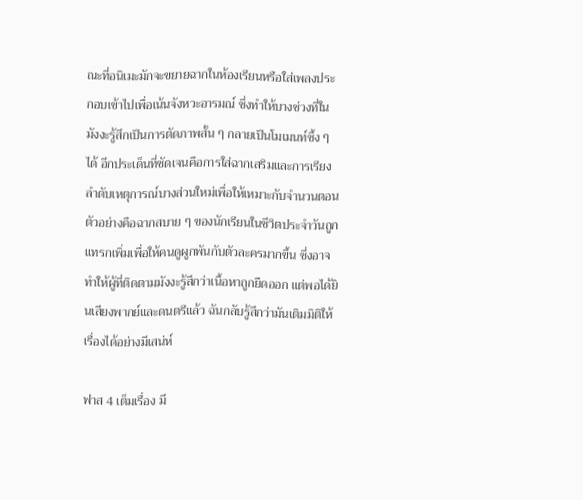ณะที่อนิเมะมักจะขยายฉากในห้องเรียนหรือใส่เพลงประกอบเข้าไปเพื่อเน้นจังหวะอารมณ์ ซึ่งทำให้บางช่วงที่ในมังงะรู้สึกเป็นการตัดภาพสั้น ๆ กลายเป็นโมเมนท์ซึ้ง ๆ ได้ อีกประเด็นที่ชัดเจนคือการใส่ฉากเสริมและการเรียงลำดับเหตุการณ์บางส่วนใหม่เพื่อให้เหมาะกับจำนวนตอน ตัวอย่างคือฉากสบาย ๆ ของนักเรียนในชีวิตประจำวันถูกแทรกเพิ่มเพื่อให้คนดูผูกพันกับตัวละครมากขึ้น ซึ่งอาจทำให้ผู้ที่ติดตามมังงะรู้สึกว่าเนื้อหาถูกยืดออก แต่พอได้ยินเสียงพากย์และดนตรีแล้ว ฉันกลับรู้สึกว่ามันเติมมิติให้เรื่องได้อย่างมีเสน่ห์

ฟาส 4 เต็มเรื่อง มี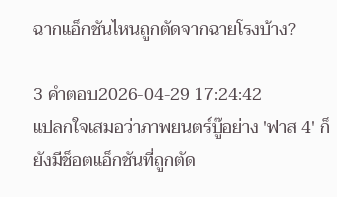ฉากแอ็กชันไหนถูกตัดจากฉายโรงบ้าง?

3 คำตอบ2026-04-29 17:24:42
แปลกใจเสมอว่าภาพยนตร์บู๊อย่าง 'ฟาส 4' ก็ยังมีช็อตแอ็กชันที่ถูกตัด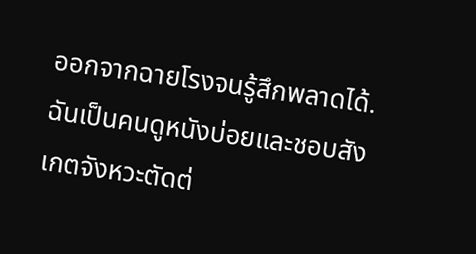ออกจากฉายโรงจนรู้สึกพลาดได้. ฉันเป็นคนดูหนังบ่อยและชอบสังเกตจังหวะตัดต่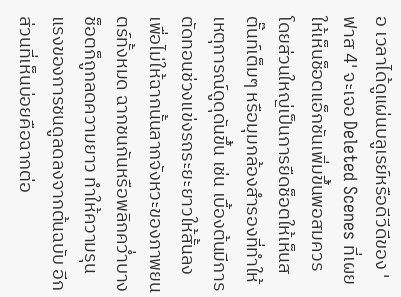อ เวลาได้ดูแผ่นบลูเรย์หรือดีวีดีของ 'ฟาส 4' จะเจอ Deleted Scenes ที่เผยให้เห็นช็อตแอ็กชันเพิ่มขึ้นพอสมควร โดยส่วนใหญ่เป็นการยืดช็อตให้เห็นสตั๊นท์เต็มๆ หรือมุมกล้องสำรองที่ทำให้เหตุการณ์ดูดุดันขึ้น เช่น เบื้องต้นมีการตัดทอนช่วงแข่งรถระยะยาวให้สั้นลง เพื่อไม่ให้ฉากนั้นลากจังหวะของภาพยนตร์ทั้งหมด ฉากชนกันหรือพลิกคว่ำบางช็อตก็ถูกลดความยาว ทำให้ความรุนแรงของการชนดูลดลงจากต้นฉบับ อีกส่วนที่เห็นบ่อยคือฉากต่อ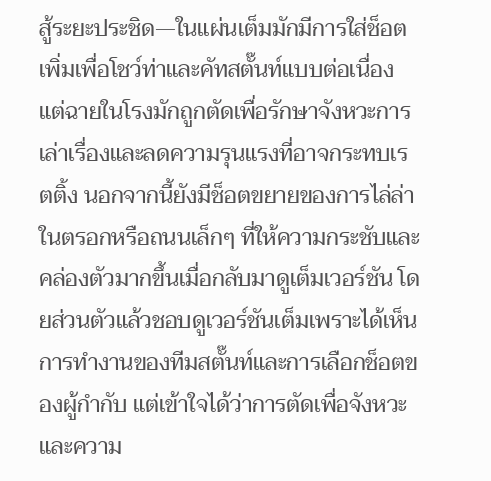สู้ระยะประชิด—ในแผ่นเต็มมักมีการใส่ช็อตเพิ่มเพื่อโชว์ท่าและคัทสตั๊นท์แบบต่อเนื่อง แต่ฉายในโรงมักถูกตัดเพื่อรักษาจังหวะการเล่าเรื่องและลดความรุนแรงที่อาจกระทบเรตติ้ง นอกจากนี้ยังมีช็อตขยายของการไล่ล่าในตรอกหรือถนนเล็กๆ ที่ให้ความกระชับและคล่องตัวมากขึ้นเมื่อกลับมาดูเต็มเวอร์ชัน โดยส่วนตัวแล้วชอบดูเวอร์ชันเต็มเพราะได้เห็นการทำงานของทีมสตั๊นท์และการเลือกช็อตของผู้กำกับ แต่เข้าใจได้ว่าการตัดเพื่อจังหวะและความ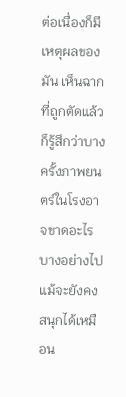ต่อเนื่องก็มีเหตุผลของมัน เห็นฉากที่ถูกตัดแล้วก็รู้สึกว่าบางครั้งภาพยนตร์ในโรงอาจขาดอะไรบางอย่างไป แม้จะยังคงสนุกได้เหมือน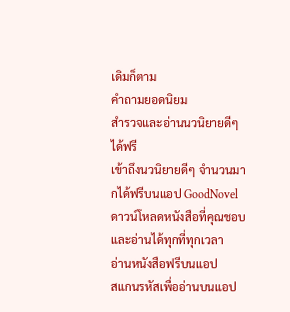เดิมก็ตาม
คำถามยอดนิยม
สำรวจและอ่านนวนิยายดีๆ ได้ฟรี
เข้าถึงนวนิยายดีๆ จำนวนมากได้ฟรีบนแอป GoodNovel ดาวน์โหลดหนังสือที่คุณชอบและอ่านได้ทุกที่ทุกเวลา
อ่านหนังสือฟรีบนแอป
สแกนรหัสเพื่ออ่านบนแอป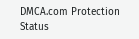DMCA.com Protection Status